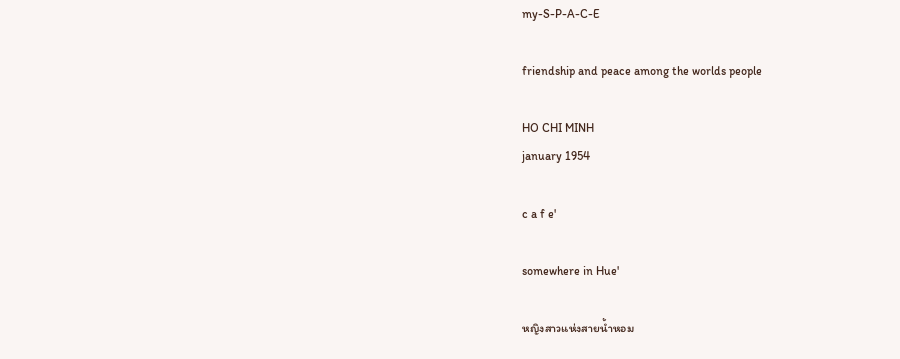my-S-P-A-C-E

friendship and peace among the worlds people

HO CHI MINH
january 1954

c a f e'

somewhere in Hue'

หญิงสาวแห่งสายน้ำหอม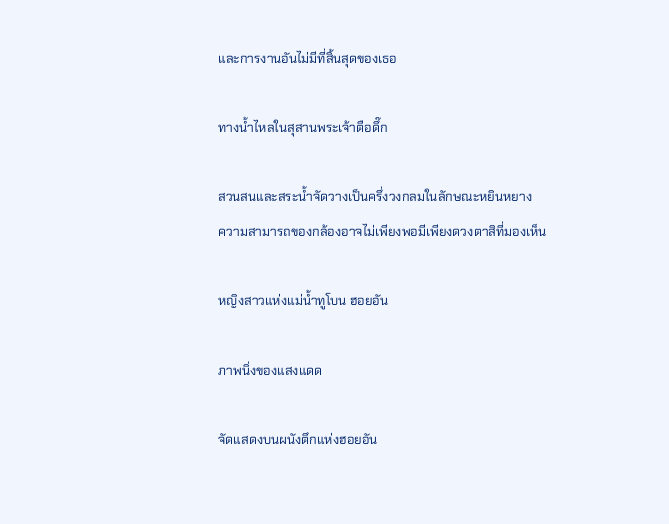และการงานอันไม่มีที่สิ้นสุดของเธอ

ทางน้ำไหลในสุสานพระเจ้าตือดึ๊ก

สวนสนและสระน้ำจัดวางเป็นครึ่งวงกลมในลักษณะหยินหยาง
ความสามารถของกล้องอาจไม่เพียงพอมีเพียงดวงตาสิที่มองเห็น

หญิงสาวแห่งแม่น้ำทูโบน ฮอยอัน

ภาพนิ่งของแสงแดด

จัดแสดงบนผนังตึกแห่งฮอยอัน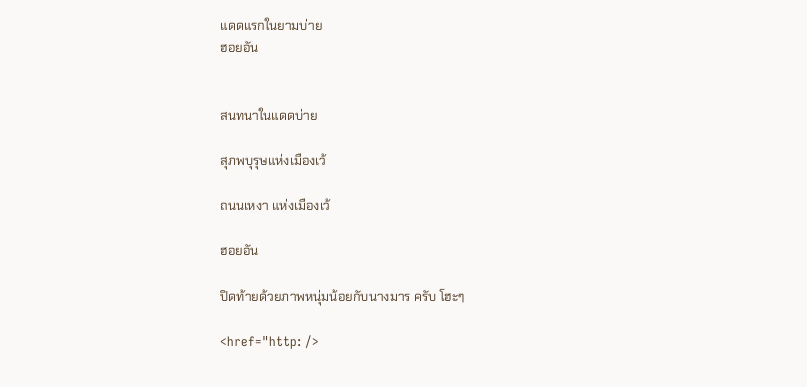แดดแรกในยามบ่าย
ฮอยอัน


สนทนาในแดดบ่าย

สุภพบุรุษแห่งเมืองเว้

ถนนเหงา แห่งเมืองเว้

ฮอยอัน

ปิดท้ายด้วยภาพหนุ่มน้อยกับนางมาร ครับ โฮะๆ

<href="http: />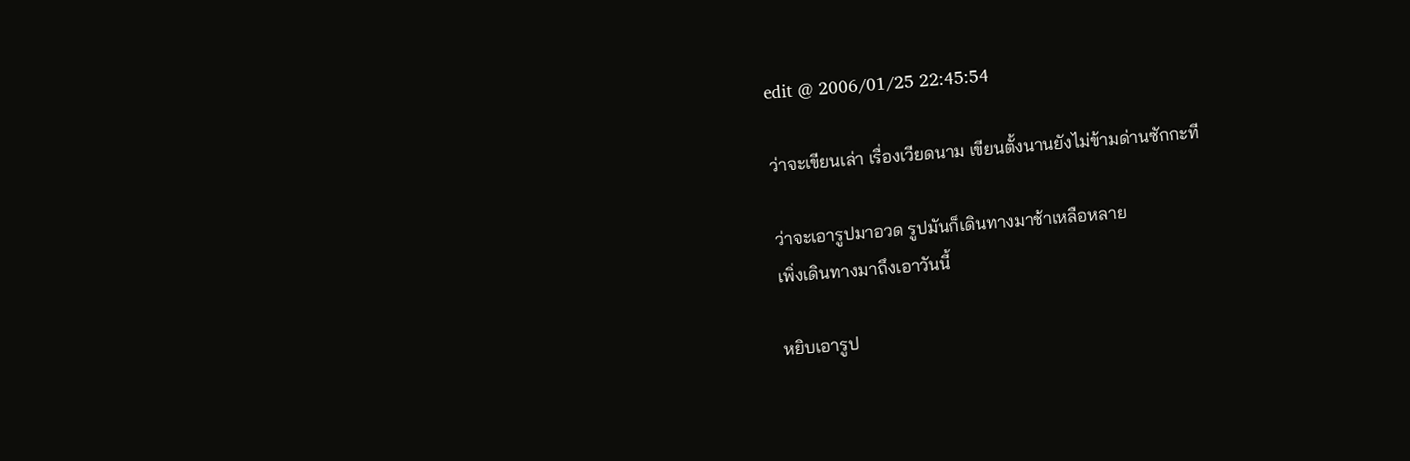edit @ 2006/01/25 22:45:54

ว่าจะเขียนเล่า เรื่องเวียดนาม เขียนตั้งนานยังไม่ข้ามด่านซักกะที

ว่าจะเอารูปมาอวด รูปมันก็เดินทางมาช้าเหลือหลาย
เพิ่งเดินทางมาถึงเอาวันนี้

หยิบเอารูป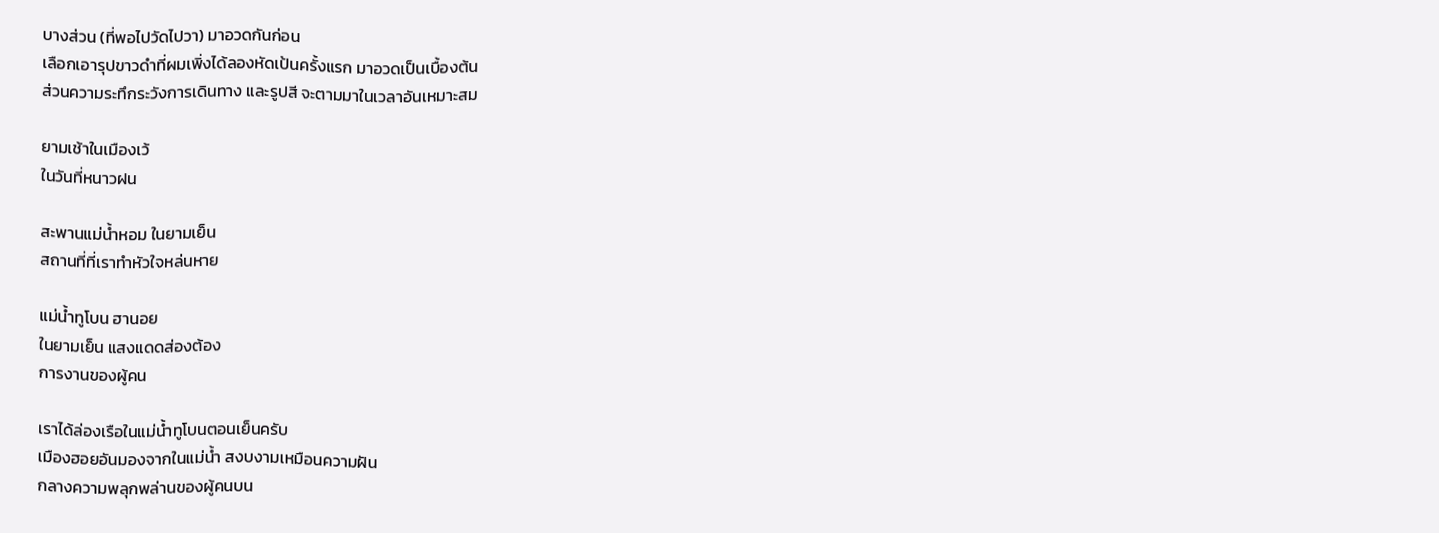บางส่วน (ที่พอไปวัดไปวา) มาอวดกันก่อน
เลือกเอารุปขาวดำที่ผมเพิ่งได้ลองหัดเป้นครั้งแรก มาอวดเป็นเบื้องต้น
ส่วนความระทึกระวังการเดินทาง และรูปสี จะตามมาในเวลาอันเหมาะสม

ยามเช้าในเมืองเว้
ในวันที่หนาวฝน

สะพานแม่น้ำหอม ในยามเย็น
สถานที่ที่เราทำหัวใจหล่นหาย

แม่น้ำทูโบน ฮานอย
ในยามเย็น แสงแดดส่องต้อง
การงานของผู้คน

เราได้ล่องเรือในแม่น้ำทูโบนตอนเย็นครับ
เมืองฮอยอันมองจากในแม่น้ำ สงบงามเหมือนความฝัน
กลางความพลุกพล่านของผู้คนบน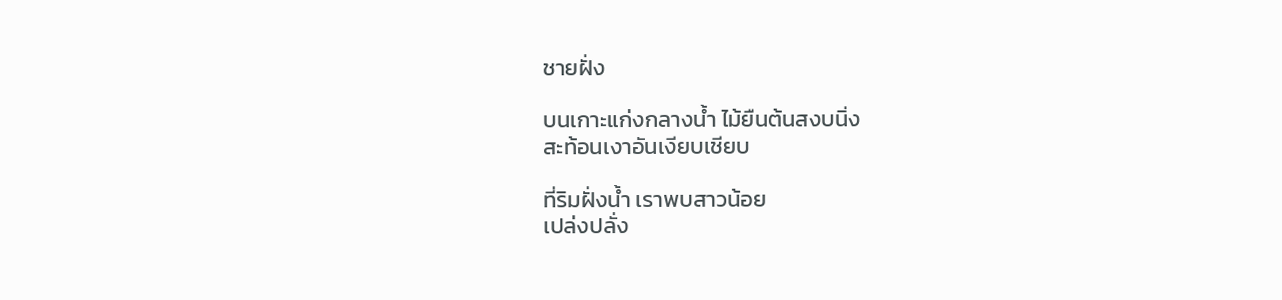ชายฝั่ง

บนเกาะแก่งกลางน้ำ ไม้ยืนต้นสงบนิ่ง
สะท้อนเงาอันเงียบเชียบ

ที่ริมฝั่งน้ำ เราพบสาวน้อย
เปล่งปลั่ง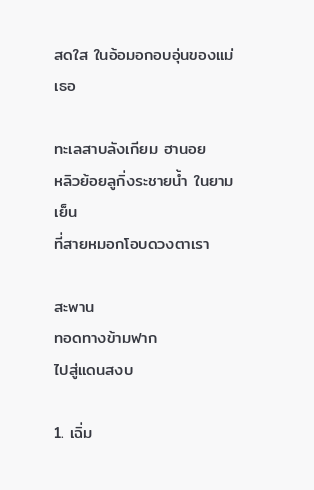สดใส ในอ้อมอกอบอุ่นของแม่เธอ

ทะเลสาบลังเกียม ฮานอย
หลิวย้อยลูกิ่งระชายน้ำ ในยามเย็น
ที่สายหมอกโอบดวงตาเรา

สะพาน
ทอดทางข้ามฟาก
ไปสู่แดนสงบ

1. เฉิ่ม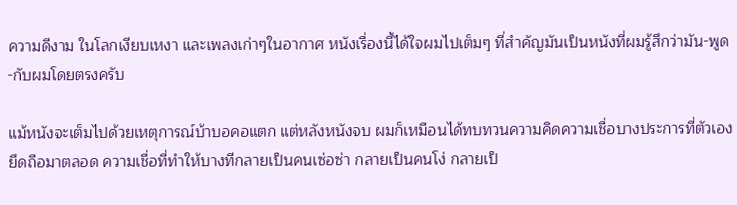ความดีงาม ในโลกเงียบเหงา และเพลงเก่าๆในอากาศ หนังเรื่องนี้ได้ใจผมไปเต็มๆ ที่สำคัญมันเป็นหนังที่ผมรู้สึกว่ามัน-พูด-กับผมโดยตรงครับ

แม้หนังจะเต็มไปด้วยเหตุการณ์บ้าบอคอแตก แต่หลังหนังจบ ผมก็เหมือนได้ทบทวนความคิดความเชื่อบางประการที่ตัวเองยึดถือมาตลอด ความเชื่อที่ทำให้บางทีกลายเป็นคนเซ่อซ่า กลายเป็นคนโง่ กลายเป็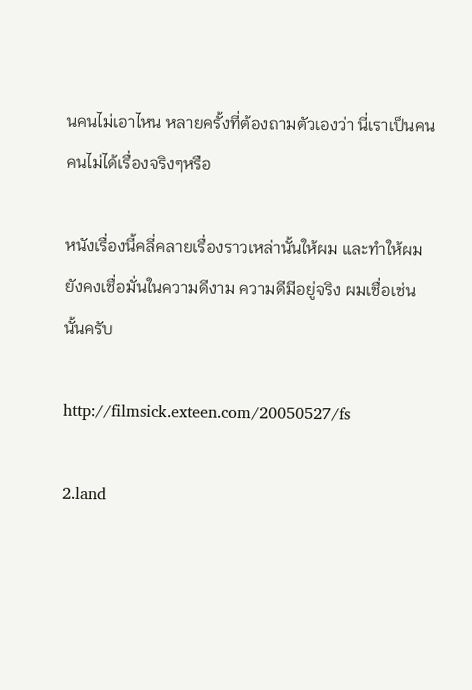นคนไม่เอาไหน หลายครั้งที่ต้องถามตัวเองว่า นี่เราเป็นคนคนไม่ได้เรื่องจริงๆหรือ

หนังเรื่องนี้คลี่คลายเรื่องราวเหล่านั้นให้ผม และทำให้ผมยังคงเชื่อมั่นในความดีงาม ความดีมีอยู่จริง ผมเชื่อเช่นนั้นครับ

http://filmsick.exteen.com/20050527/fs

2.land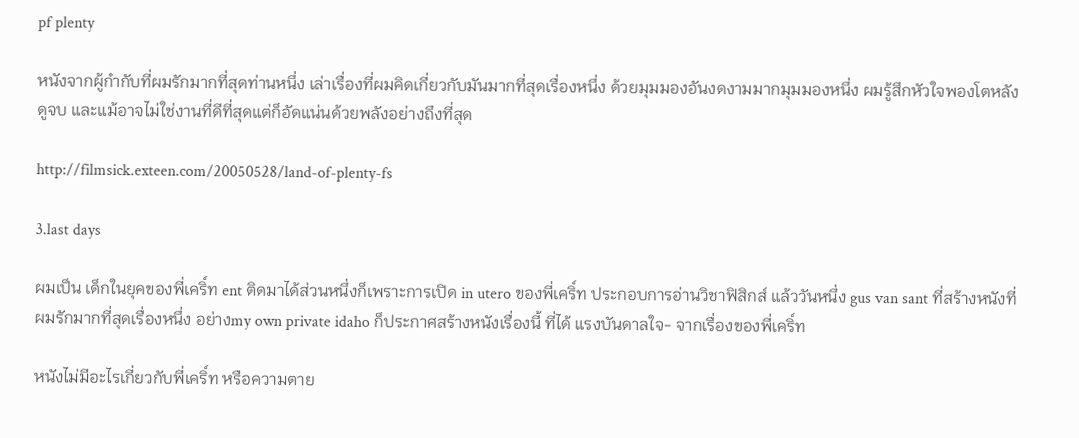pf plenty

หนังจากผู้กำกับที่ผมรักมากที่สุดท่านหนึ่ง เล่าเรื่องที่ผมคิดเกี่ยวกับมันมากที่สุดเรื่องหนึ่ง ด้วยมุมมองอันงดงามมากมุมมองหนึ่ง ผมรู้สึกหัวใจพองโตหลังดูจบ และแม้อาจไม่ใช่งานที่ดีที่สุดแต่ก็อัดแน่นด้วยพลังอย่างถึงที่สุด

http://filmsick.exteen.com/20050528/land-of-plenty-fs

3.last days

ผมเป็น เด็กในยุคของพี่เคริ์ท ent ติดมาได้ส่วนหนึ่งก็เพราะการเปิด in utero ของพี่เคริ์ท ประกอบการอ่านวิชาฟิสิกส์ แล้ววันหนึ่ง gus van sant ที่สร้างหนังที่ผมรักมากที่สุดเรื่องหนึ่ง อย่างmy own private idaho ก็ประกาศสร้างหนังเรื่องนี้ ที่ได้ แรงบันดาลใจ- จากเรื่องของพี่เคริ์ท

หนังไม่มีอะไรเกี่ยวกับพี่เคริ์ท หรือความตาย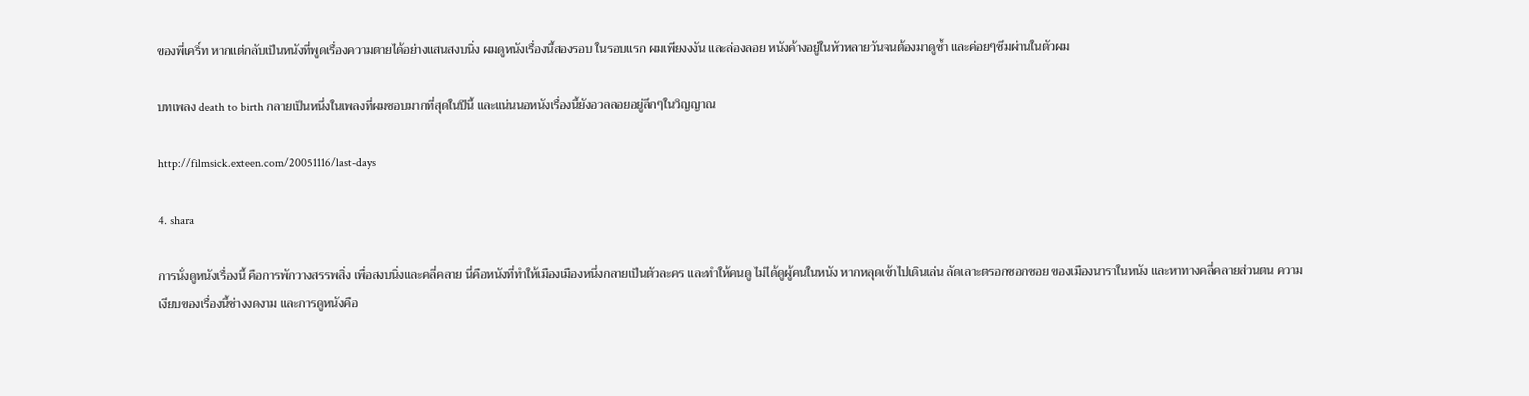ของพี่เคริ์ท หากแต่กลับเป็นหนังที่พูดเรื่องความตายได้อย่างแสนสงบนิ่ง ผมดูหนังเรื่องนี้สองรอบ ในรอบแรก ผมเพียงงงัน และล่องลอย หนังค้างอยู่ในหัวหลายวันจนต้องมาดูซ้ำ และค่อยๆซึมผ่านในตัวผม

บทเพลง death to birth กลายเป็นหนึ่งในเพลงที่ผมชอบมากที่สุดในปีนี้ และแน่นนอหนังเรื่องนี้ยังอวลลอยอยู่ลึกๆในวิญญาณ

http://filmsick.exteen.com/20051116/last-days

4. shara

การนั่งดูหนังเรื่องนี้ คือการพักวางสรรพสิ่ง เพื่อสงบนิ่งและคลี่คลาย นี่คือหนังที่ทำให้เมืองเมืองหนึ่งกลายเป็นตัวละคร และทำให้คนดู ไม่ได้ดูผู้คนในหนัง หากหลุดเข้าไปเดินเล่น ลัดเลาะตรอกซอกซอย ของเมืองนาราในหนัง และหาทางคลี่คลายส่วนตน ความเงียบของเรื่องนี้ช่างงดงาม และการดูหนังคือ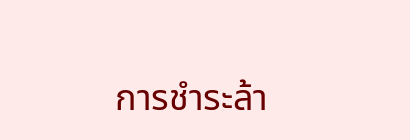การชำระล้า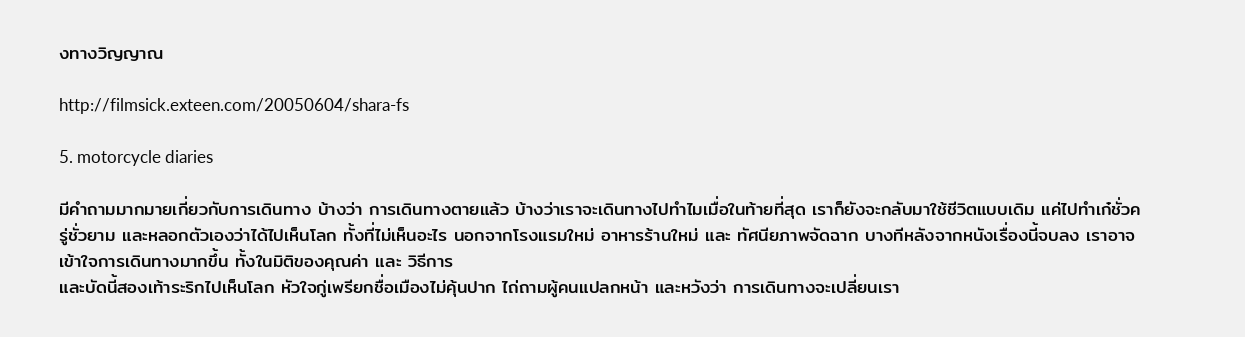งทางวิญญาณ

http://filmsick.exteen.com/20050604/shara-fs

5. motorcycle diaries

มีคำถามมากมายเกี่ยวกับการเดินทาง บ้างว่า การเดินทางตายแล้ว บ้างว่าเราจะเดินทางไปทำไมเมื่อในท้ายที่สุด เราก็ยังจะกลับมาใช้ชีวิตแบบเดิม แค่ไปทำเก๋ชั่วครู่ชั่วยาม และหลอกตัวเองว่าได้ไปเห็นโลก ทั้งที่ไม่เห็นอะไร นอกจากโรงแรมใหม่ อาหารร้านใหม่ และ ทัศนียภาพจัดฉาก บางทีหลังจากหนังเรื่องนี้จบลง เราอาจเข้าใจการเดินทางมากขึ้น ทั้งในมิติของคุณค่า และ วิธีการ
และบัดนี้สองเท้าระริกไปเห็นโลก หัวใจกู่เพรียกชื่อเมืองไม่คุ้นปาก ไถ่ถามผู้คนแปลกหน้า และหวังว่า การเดินทางจะเปลี่ยนเรา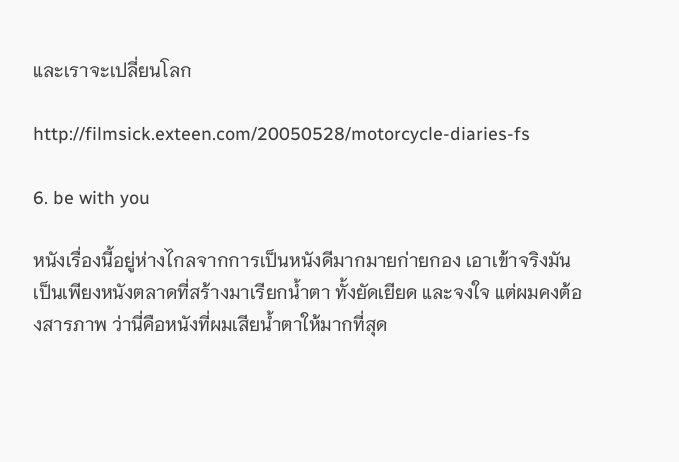และเราจะเปลี่ยนโลก

http://filmsick.exteen.com/20050528/motorcycle-diaries-fs

6. be with you

หนังเรื่องนี้อยู่ห่างไกลจากการเป็นหนังดีมากมายก่ายกอง เอาเข้าจริงมันเป็นเพียงหนังตลาดที่สร้างมาเรียกน้ำตา ทั้งยัดเยียด และจงใจ แต่ผมคงต้องสารภาพ ว่านี่คือหนังที่ผมเสียน้ำตาให้มากที่สุด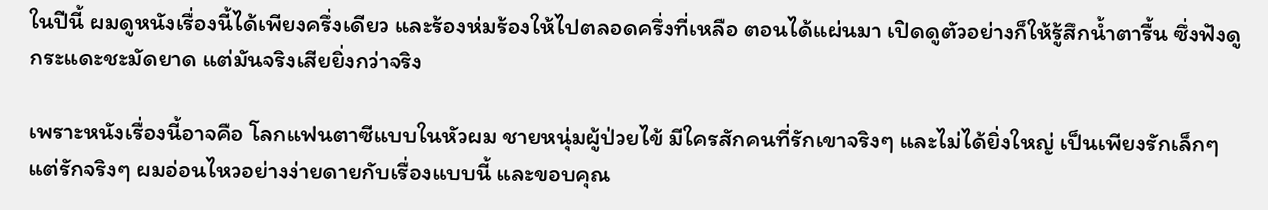ในปีนี้ ผมดูหนังเรื่องนี้ได้เพียงครึ่งเดียว และร้องห่มร้องให้ไปตลอดครึ่งที่เหลือ ตอนได้แผ่นมา เปิดดูตัวอย่างก็ให้รู้สึกน้ำตารื้น ซึ่งฟังดูกระแดะชะมัดยาด แต่มันจริงเสียยิ่งกว่าจริง

เพราะหนังเรื่องนี้อาจคือ โลกแฟนตาซีแบบในหัวผม ชายหนุ่มผู้ป่วยไข้ มีใครสักคนที่รักเขาจริงๆ และไม่ได้ยิ่งใหญ่ เป็นเพียงรักเล็กๆ แต่รักจริงๆ ผมอ่อนไหวอย่างง่ายดายกับเรื่องแบบนี้ และขอบคุณ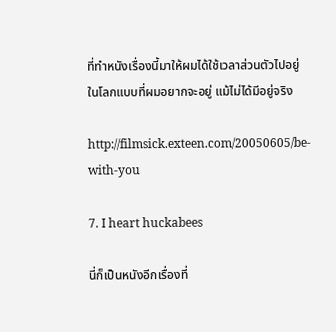ที่ทำหนังเรื่องนี้มาให้ผมได้ใช้เวลาส่วนตัวไปอยู่ในโลกแบบที่ผมอยากจะอยู่ แม้ไม่ได้มีอยู่จริง

http://filmsick.exteen.com/20050605/be-with-you

7. I heart huckabees

นี่ก็เป็นหนังอีกเรื่องที่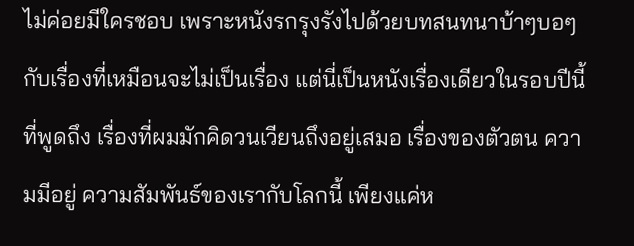ไม่ค่อยมีใครชอบ เพราะหนังรกรุงรังไปด้วยบทสนทนาบ้าๆบอๆ กับเรื่องที่เหมือนจะไม่เป็นเรื่อง แต่นี่เป็นหนังเรื่องเดียวในรอบปีนี้ที่พูดถึง เรื่องที่ผมมักคิดวนเวียนถึงอยู่เสมอ เรื่องของตัวตน ความมีอยู่ ความสัมพันธ์ของเรากับโลกนี้ เพียงแค่ห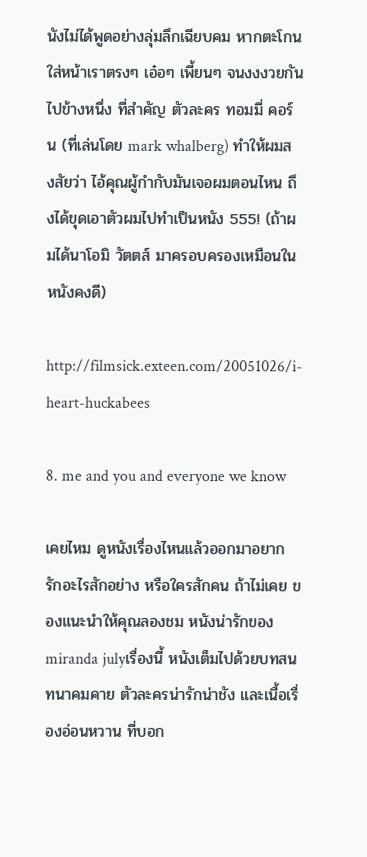นังไม่ได้พูดอย่างลุ่มลึกเฉียบคม หากตะโกนใส่หน้าเราตรงๆ เอ๋อๆ เพี้ยนๆ จนงงงวยกันไปข้างหนึ่ง ที่สำคัญ ตัวละคร ทอมมี่ คอร์น (ที่เล่นโดย mark whalberg) ทำให้ผมสงสัยว่า ไอ้คุณผู้กำกับมันเจอผมตอนไหน ถึงได้ขุดเอาตัวผมไปทำเป็นหนัง 555! (ถ้าผมได้นาโอมิ วัตตส์ มาครอบครองเหมือนในหนังคงดี)

http://filmsick.exteen.com/20051026/i-heart-huckabees

8. me and you and everyone we know

เคยไหม ดูหนังเรื่องไหนแล้วออกมาอยากรักอะไรสักอย่าง หรือใครสักคน ถ้าไม่เคย ของแนะนำให้คุณลองชม หนังน่ารักของmiranda julyเรื่องนี้ หนังเต็มไปด้วยบทสนทนาคมคาย ตัวละครน่ารักน่าชัง และเนื้อเรื่องอ่อนหวาน ที่บอก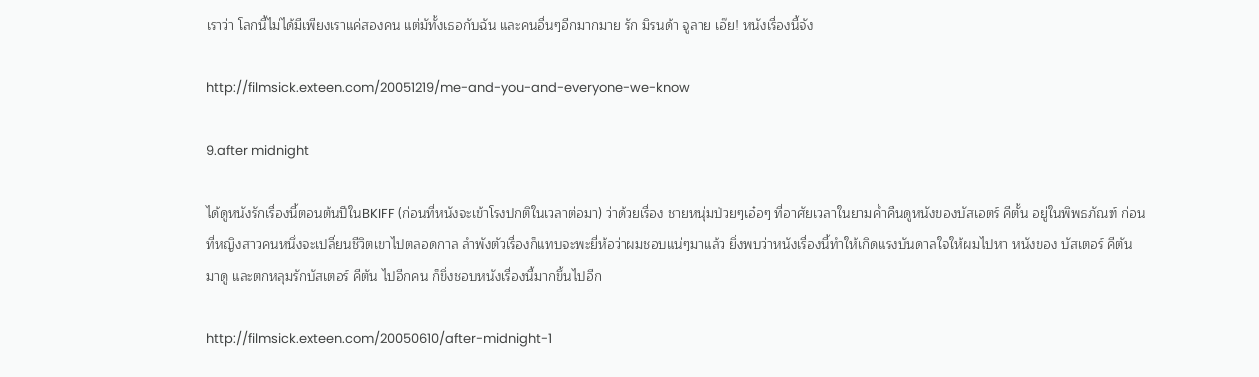เราว่า โลกนี้ไม่ได้มีเพียงเราแค่สองคน แต่มัทั้งเธอกับฉัน และคนอื่นๆอีกมากมาย รัก มิรนด้า จูลาย เอ๊ย! หนังเรื่องนี้จัง

http://filmsick.exteen.com/20051219/me-and-you-and-everyone-we-know

9.after midnight

ได้ดูหนังรักเรื่องนี้ตอนต้นปีในBKIFF (ก่อนที่หนังจะเข้าโรงปกติในเวลาต่อมา) ว่าด้วยเรื่อง ชายหนุ่มป่วยๆเอ๋อๆ ที่อาศัยเวลาในยามค่ำคืนดูหนังของบัสเอตร์ คีตั้น อยู่ในพิพธภัณฑ์ ก่อนที่หญิงสาวคนหนึ่งจะเปลี่ยนชีวิตเขาไปตลอดกาล ลำพังตัวเรื่องก็แทบจะพะยี่ห้อว่าผมชอบแน่ๆมาแล้ว ยิ่งพบว่าหนังเรื่องนี้ทำให้เกิดแรงบันดาลใจให้ผมไปหา หนังของ บัสเตอร์ คีตันมาดู และตกหลุมรักบัสเตอร์ คีตัน ไปอีกคน ก็ขิ่งชอบหนังเรื่องนี้มากขึ้นไปอีก

http://filmsick.exteen.com/20050610/after-midnight-1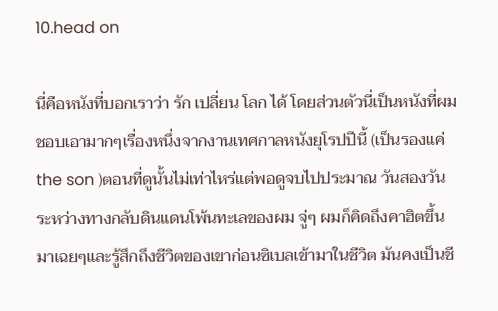10.head on

นี่คือหนังที่บอกเราว่า รัก เปลี่ยน โลก ได้ โดยส่วนตัวนี่เป็นหนังที่ผมชอบเอามากๆเรื่องหนึ่งจากงานเทศกาลหนังยุโรปปีนี้ (เป็นรองแค่ the son )ตอนที่ดูนั้นไม่เท่าไหร่แต่พอดูจบไปประมาณ วันสองวัน ระหว่างทางกลับดินแดนโพ้นทะเลของผม จู่ๆ ผมก็คิดถึงคาฮิตขึ้นมาเฉยๆและรู้สึกถึงชีวิตของเขาก่อนซิเบลเข้ามาในชีวิต มันคงเป็นชี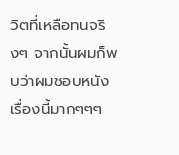วิตที่เหลือทนจริงๆ จากนั้นผมก็พบว่าผมชอบหนังเรื่องนี้มากๆๆๆ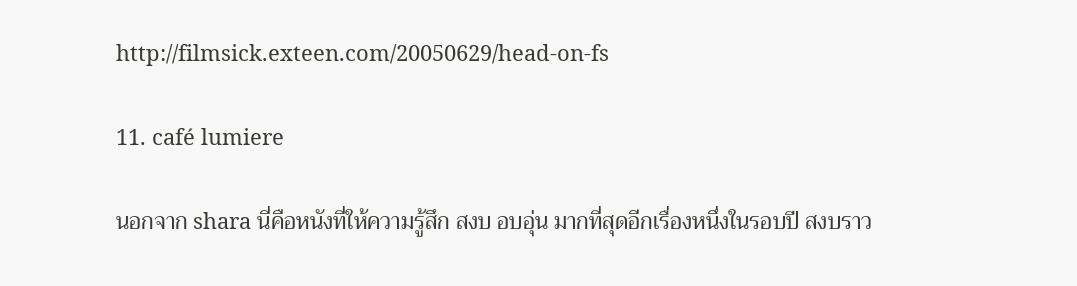http://filmsick.exteen.com/20050629/head-on-fs

11. café lumiere

นอกจาก shara นี่คือหนังที่ให้ความรู้สึก สงบ อบอุ่น มากที่สุดอีกเรื่องหนึ่งในรอบปี สงบราว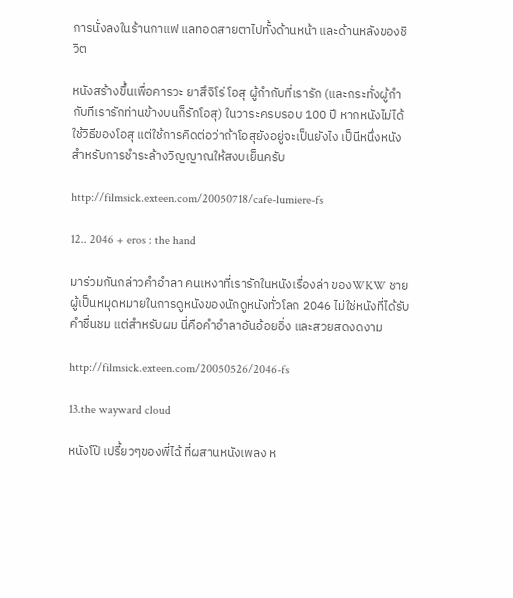การนั่งลงในร้านกาแฟ แลทอดสายตาไปทั้งด้านหน้า และด้านหลังของชิวิต

หนังสร้างขึ้นเพื่อคารวะ ยาสึจิโร่ โอสุ ผู้กำกับที่เรารัก (และกระทั่งผู้กำกับทีเรารักท่านข้างบนก็รักโอสุ) ในวาระครบรอบ 100 ปี หากหนังไม่ได้ใช้วิธีของโอสุ แต่ใช้การคิดต่อว่าถ้าโอสุยังอยู่จะเป็นยังไง เป็นีหนึ่งหนังสำหรับการชำระล้างวิญญาณให้สงบเย็นครับ

http://filmsick.exteen.com/20050718/cafe-lumiere-fs

12.. 2046 + eros : the hand

มาร่วมกันกล่าวคำอำลา คนเหงาที่เรารักในหนังเรื่องล่า ของWKW ชายผู้เป็นหมุดหมายในการดูหนังของนักดูหนังทั่วโลก 2046 ไม่ใช่หนังที่ได้รับคำชื่นชม แต่สำหรับผม นี่คือคำอำลาอันอ้อยอิ่ง และสวยสดงดงาม

http://filmsick.exteen.com/20050526/2046-fs

13.the wayward cloud

หนังโป๊ เปรี้ยวๆของพี่ไฉ้ ที่ผสานหนังเพลง ห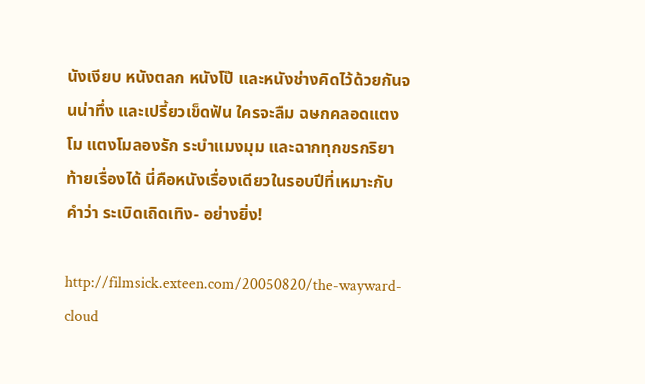นังเงียบ หนังตลก หนังโป๊ และหนังช่างคิดไว้ด้วยกันจนน่าทึ่ง และเปรี้ยวเข็ดฟัน ใครจะลืม ฉษกคลอดแตงโม แตงโมลองรัก ระบำแมงมุม และฉากทุกขรกริยาท้ายเรื่องได้ นี่คือหนังเรื่องเดียวในรอบปีที่เหมาะกับคำว่า ระเบิดเถิดเทิง- อย่างยิ่ง!

http://filmsick.exteen.com/20050820/the-wayward-cloud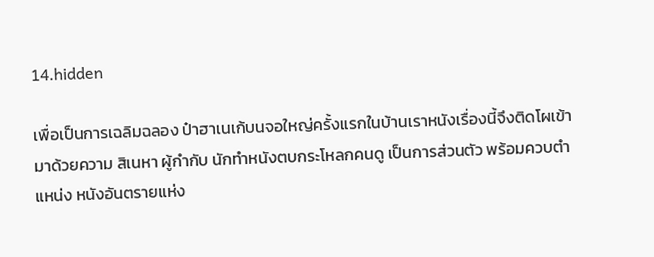14.hidden

เพื่อเป็นการเฉลิมฉลอง ป๋าฮาเนเก้บนจอใหญ่ครั้งแรกในบ้านเราหนังเรื่องนี้จึงติดโผเข้ามาด้วยความ สิเนหา ผู้กำกับ นักทำหนังตบกระโหลกคนดู เป็นการส่วนตัว พร้อมควบตำแหน่ง หนังอันตรายแห่ง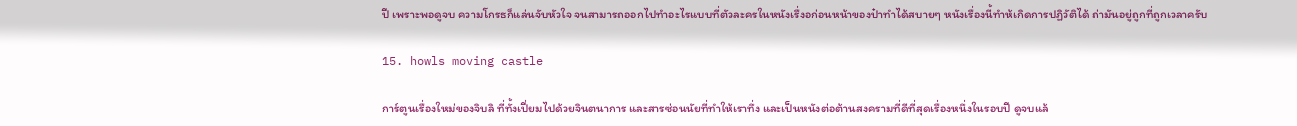ปี เพราะพอดูจบ ความโกรธก็แล่นจับหัวใจ จนสามารถออกไปทำอะไรแบบที่ตัวละครในหนังเรื่งอก่อนหน้าของป๋าทำได้สบายๆ หนังเรื่องนี้ทำห้เกิดการปฏิวัติได้ ถ่ามันอยู่ถูกที่ถูกเวลาครับ

15. howls moving castle

การ์ตูนเรื่องใหม่ของจิบลิ ที่ทั้งเปี่ยมไปด้วยจินตนาการ และสารซ่อนนัยที่ทำให้เราทึ่ง และเป็นหนังต่อต้านสงครามที่ดีที่สุดเรื่องหนึ่งในรอบปี ดูจบแล้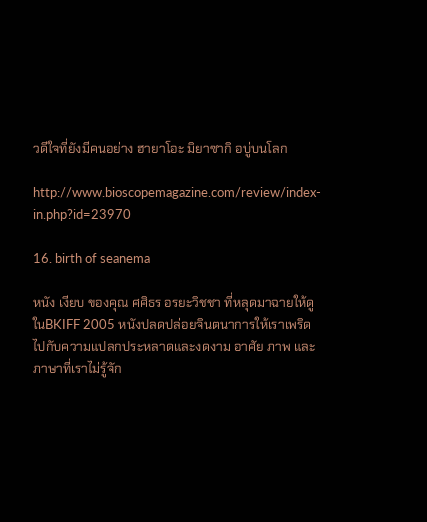วดีใจที่ยังมีคนอย่าง ฮายาโอะ มิยาซากิ อบู่บนโลก

http://www.bioscopemagazine.com/review/index-in.php?id=23970

16. birth of seanema

หนัง เงียบ ของคุณ ศศิธร อรยะวิชชา ที่หลุดมาฉายให้ดูในBKIFF 2005 หนังปลดปล่อยจินตนาการให้เราเพริดไปกับความแปลกประหลาดและงดงาม อาศัย ภาพ และภาษาที่เราไม่รู้จัก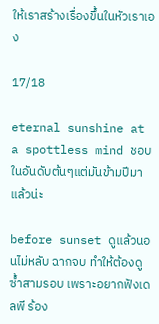ให้เราสร้างเรื่องขึ้นในหัวเราเอง

17/18

eternal sunshine at a spottless mind ชอบในอันดับต้นๆแต่มันข้ามปีมาแล้วน่ะ

before sunset ดูแล้วนอนไม่หลับ ฉากจบ ทำให้ต้องดูซ้ำสามรอบ เพราะอยากฟังเดลพี ร้อง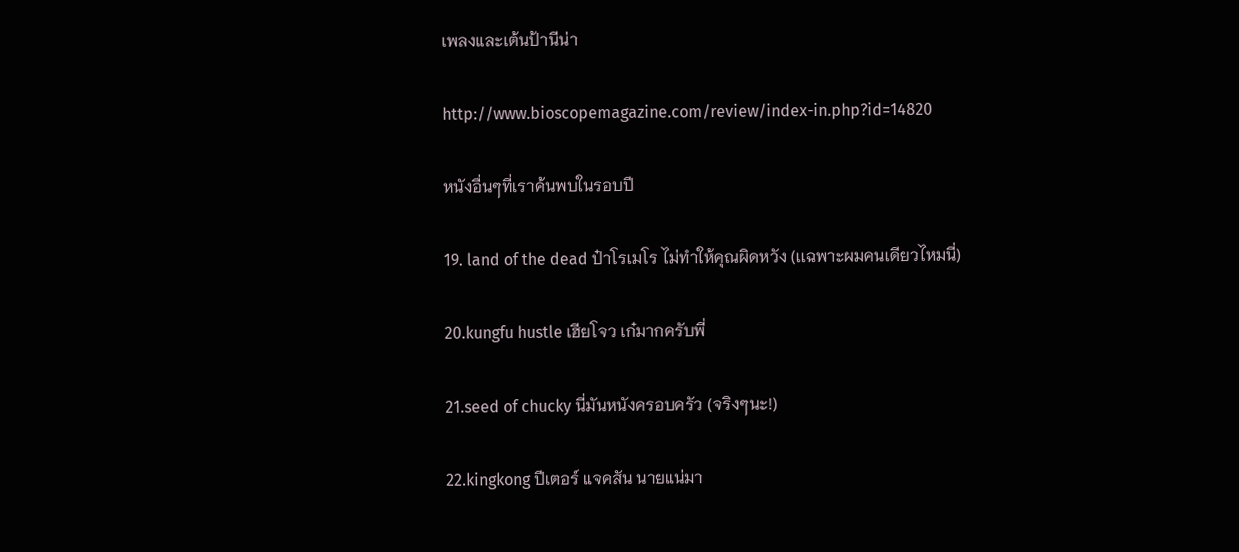เพลงและเต้นป้านีน่า

http://www.bioscopemagazine.com/review/index-in.php?id=14820

หนังอื่นๆที่เราค้นพบในรอบปี

19. land of the dead ป๋าโรเมโร ไม่ทำให้คุณผิดหวัง (เเฉพาะผมคนเดียวไหมนี่)

20.kungfu hustle เฮียโจว เก๋มากครับพี่

21.seed of chucky นี่มันหนังครอบครัว (จริงๆนะ!)

22.kingkong ปีเตอร์ แจคสัน นายแน่มา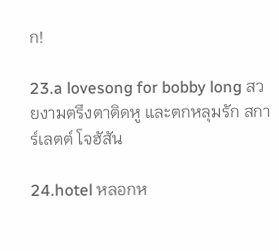ก!

23.a lovesong for bobby long สวยงามตรึงตาติดหู และตกหลุมรัก สการ์เลตต์ โจฮัสัน

24.hotel หลอกห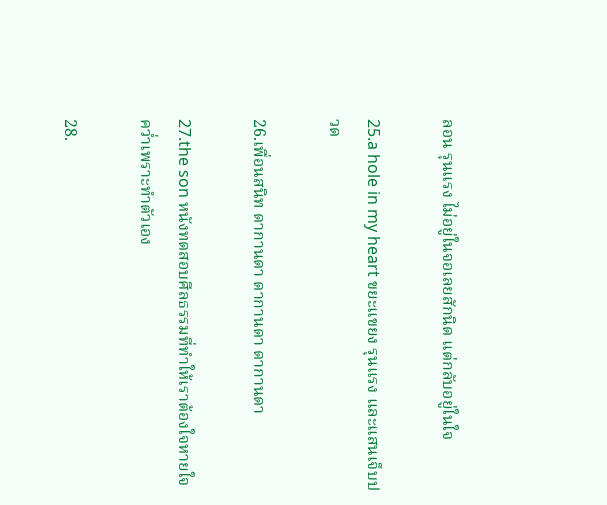ลอน รุนแรง ไม่อยู่ในจอเลยสักนิด แต่กลับอยู่ในใจ

25.a hole in my heart ขยะแขยง รุนแรง และแสนเจ็บปวด

26.เพื่อนสนิท ดากานดา ดากานดา ดากานดา

27.the son หนังทดสอบศีลธรรมที่ทำให้เราต้องใจหายใจคว่ำเพราะทำตัวเอง

28.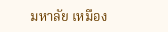มหาลัย เหมือง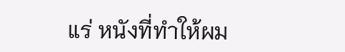แร่ หนังที่ทำให้ผม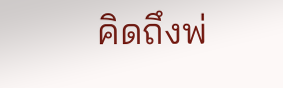คิดถึงพ่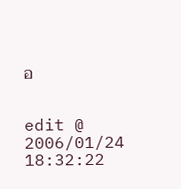อ


edit @ 2006/01/24 18:32:22